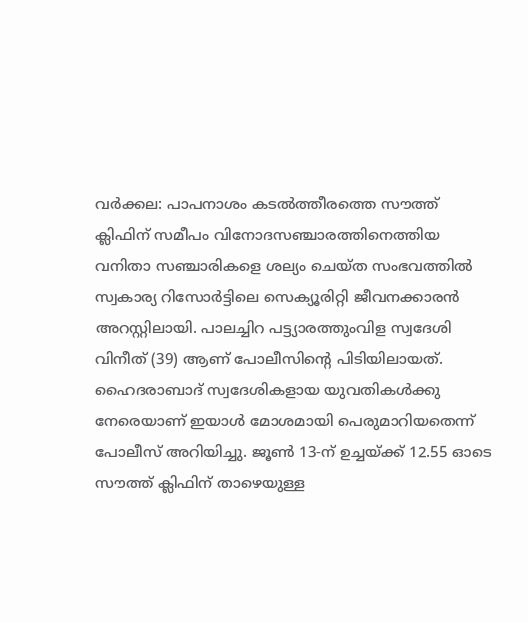വർക്കല: പാപനാശം കടൽത്തീരത്തെ സൗത്ത് ക്ലിഫിന് സമീപം വിനോദസഞ്ചാരത്തിനെത്തിയ വനിതാ സഞ്ചാരികളെ ശല്യം ചെയ്ത സംഭവത്തിൽ സ്വകാര്യ റിസോർട്ടിലെ സെക്യൂരിറ്റി ജീവനക്കാരൻ അറസ്റ്റിലായി. പാലച്ചിറ പട്ട്യാരത്തുംവിള സ്വദേശി വിനീത് (39) ആണ് പോലീസിന്റെ പിടിയിലായത്.
ഹൈദരാബാദ് സ്വദേശികളായ യുവതികൾക്കു നേരെയാണ് ഇയാൾ മോശമായി പെരുമാറിയതെന്ന് പോലീസ് അറിയിച്ചു. ജൂൺ 13-ന് ഉച്ചയ്ക്ക് 12.55 ഓടെ സൗത്ത് ക്ലിഫിന് താഴെയുള്ള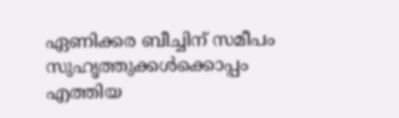ഏണിക്കര ബീച്ചിന് സമീപം സുഹൃത്തുക്കൾക്കൊപ്പം എത്തിയ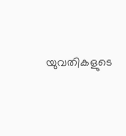യുവതികളുടെ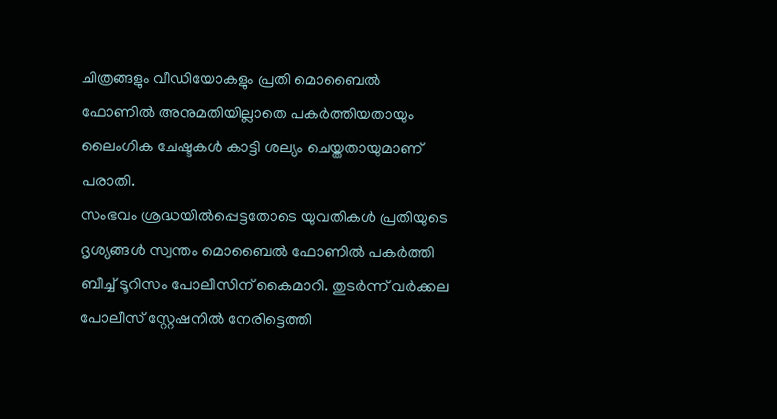ചിത്രങ്ങളും വീഡിയോകളും പ്രതി മൊബൈൽ ഫോണിൽ അനുമതിയില്ലാതെ പകർത്തിയതായും ലൈംഗിക ചേഷ്ടകൾ കാട്ടി ശല്യം ചെയ്തതായുമാണ് പരാതി.
സംഭവം ശ്രദ്ധയിൽപ്പെട്ടതോടെ യുവതികൾ പ്രതിയുടെ ദൃശ്യങ്ങൾ സ്വന്തം മൊബൈൽ ഫോണിൽ പകർത്തി ബീച്ച് ടൂറിസം പോലീസിന് കൈമാറി. തുടർന്ന് വർക്കല പോലീസ് സ്റ്റേഷനിൽ നേരിട്ടെത്തി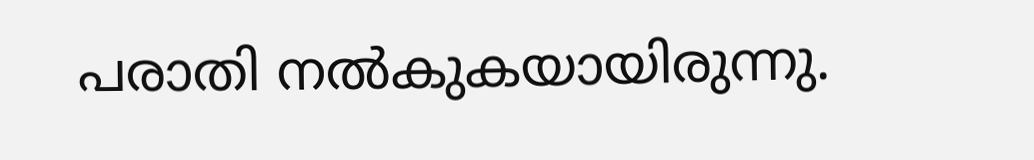പരാതി നൽകുകയായിരുന്നു.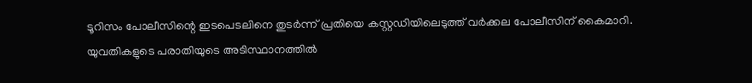ടൂറിസം പോലീസിന്റെ ഇടപെടലിനെ തുടർന്ന് പ്രതിയെ കസ്റ്റഡിയിലെടുത്ത് വർക്കല പോലീസിന് കൈമാറി.
യുവതികളുടെ പരാതിയുടെ അടിസ്ഥാനത്തിൽ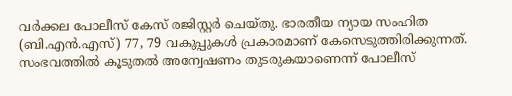വർക്കല പോലീസ് കേസ് രജിസ്റ്റർ ചെയ്തു. ഭാരതീയ ന്യായ സംഹിത (ബി.എൻ.എസ്) 77, 79 വകുപ്പുകൾ പ്രകാരമാണ് കേസെടുത്തിരിക്കുന്നത്. സംഭവത്തിൽ കൂടുതൽ അന്വേഷണം തുടരുകയാണെന്ന് പോലീസ്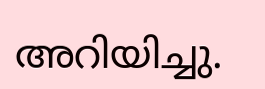അറിയിച്ചു.